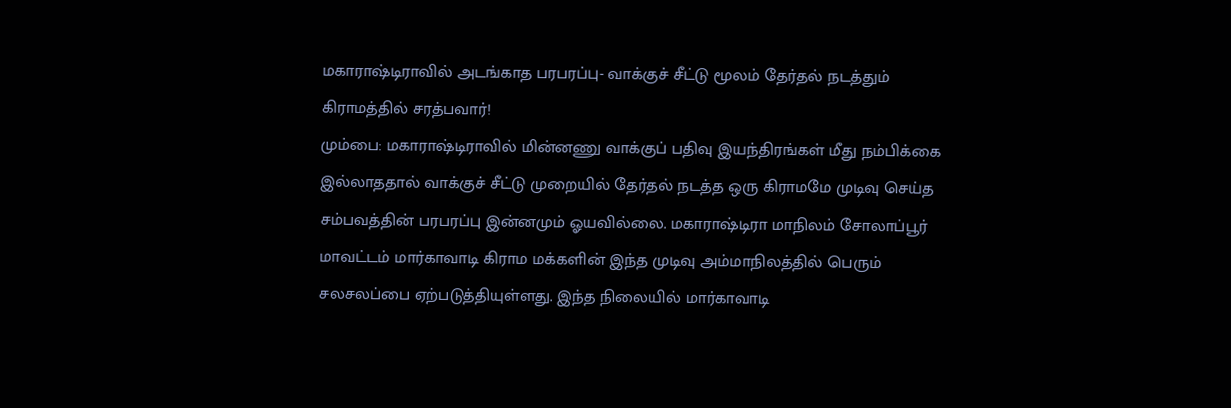மகாராஷ்டிராவில் அடங்காத பரபரப்பு- வாக்குச் சீட்டு மூலம் தேர்தல் நடத்தும் கிராமத்தில் சரத்பவார்!
மும்பை: மகாராஷ்டிராவில் மின்னணு வாக்குப் பதிவு இயந்திரங்கள் மீது நம்பிக்கை இல்லாததால் வாக்குச் சீட்டு முறையில் தேர்தல் நடத்த ஒரு கிராமமே முடிவு செய்த சம்பவத்தின் பரபரப்பு இன்னமும் ஓயவில்லை. மகாராஷ்டிரா மாநிலம் சோலாப்பூர் மாவட்டம் மார்காவாடி கிராம மக்களின் இந்த முடிவு அம்மாநிலத்தில் பெரும் சலசலப்பை ஏற்படுத்தியுள்ளது. இந்த நிலையில் மார்காவாடி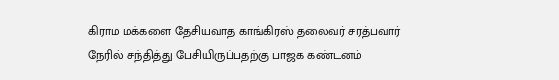கிராம மக்களை தேசியவாத காங்கிரஸ் தலைவர் சரத்பவார் நேரில் சந்தித்து பேசியிருப்பதற்கு பாஜக கண்டனம்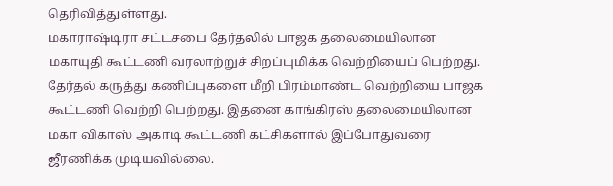தெரிவித்துள்ளது.
மகாராஷ்டிரா சட்டசபை தேர்தலில் பாஜக தலைமையிலான மகாயுதி கூட்டணி வரலாற்றுச் சிறப்புமிக்க வெற்றியைப் பெற்றது. தேர்தல் கருத்து கணிப்புகளை மீறி பிரம்மாண்ட வெற்றியை பாஜக கூட்டணி வெற்றி பெற்றது. இதனை காங்கிரஸ் தலைமையிலான மகா விகாஸ் அகாடி கூட்டணி கட்சிகளால் இப்போதுவரை ஜீரணிக்க முடியவில்லை.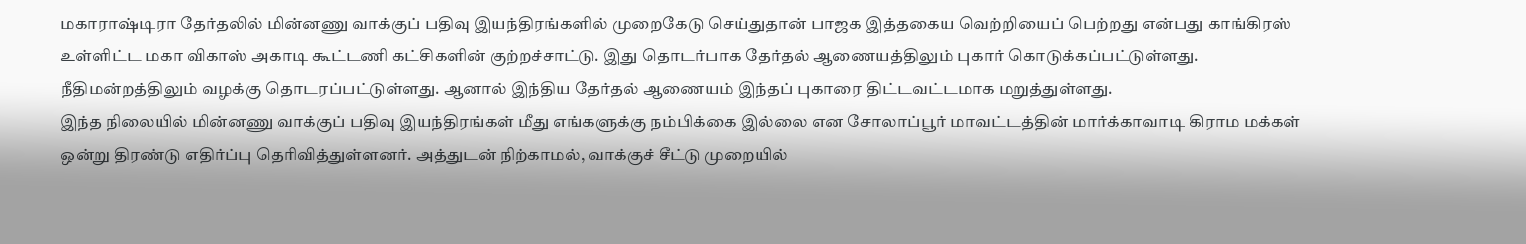மகாராஷ்டிரா தேர்தலில் மின்னணு வாக்குப் பதிவு இயந்திரங்களில் முறைகேடு செய்துதான் பாஜக இத்தகைய வெற்றியைப் பெற்றது என்பது காங்கிரஸ் உள்ளிட்ட மகா விகாஸ் அகாடி கூட்டணி கட்சிகளின் குற்றச்சாட்டு. இது தொடர்பாக தேர்தல் ஆணையத்திலும் புகார் கொடுக்கப்பட்டுள்ளது. நீதிமன்றத்திலும் வழக்கு தொடரப்பட்டுள்ளது. ஆனால் இந்திய தேர்தல் ஆணையம் இந்தப் புகாரை திட்டவட்டமாக மறுத்துள்ளது.
இந்த நிலையில் மின்னணு வாக்குப் பதிவு இயந்திரங்கள் மீது எங்களுக்கு நம்பிக்கை இல்லை என சோலாப்பூர் மாவட்டத்தின் மார்க்காவாடி கிராம மக்கள் ஒன்று திரண்டு எதிர்ப்பு தெரிவித்துள்ளனர். அத்துடன் நிற்காமல், வாக்குச் சீட்டு முறையில்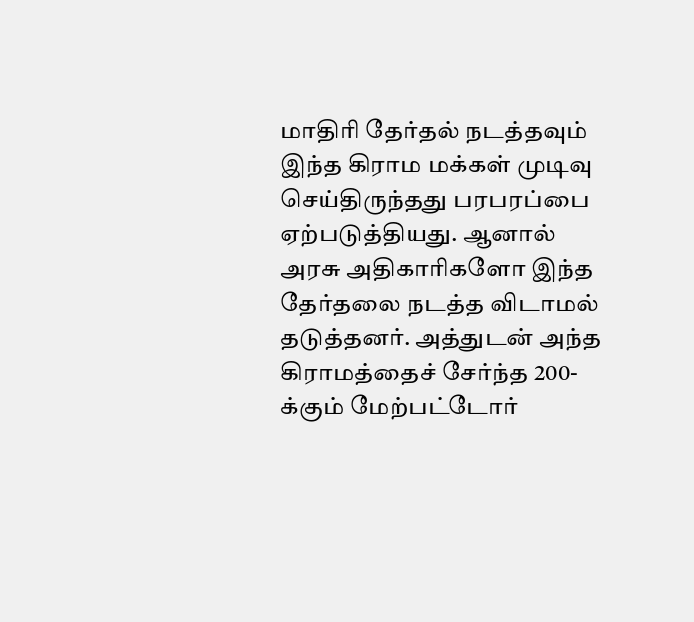மாதிரி தேர்தல் நடத்தவும் இந்த கிராம மக்கள் முடிவு செய்திருந்தது பரபரப்பை ஏற்படுத்தியது. ஆனால் அரசு அதிகாரிகளோ இந்த தேர்தலை நடத்த விடாமல் தடுத்தனர். அத்துடன் அந்த கிராமத்தைச் சேர்ந்த 200-க்கும் மேற்பட்டோர்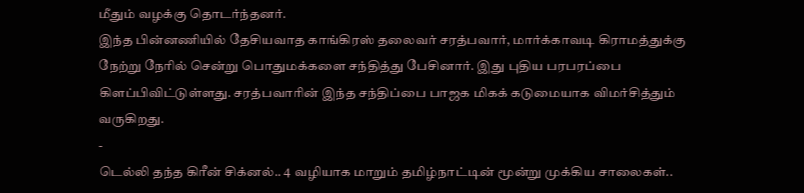மீதும் வழக்கு தொடர்ந்தனர்.
இந்த பின்னணியில் தேசியவாத காங்கிரஸ் தலைவர் சரத்பவார், மார்க்காவடி கிராமத்துக்கு நேற்று நேரில் சென்று பொதுமக்களை சந்தித்து பேசினார். இது புதிய பரபரப்பை கிளப்பிவிட்டுள்ளது. சரத்பவாரின் இந்த சந்திப்பை பாஜக மிகக் கடுமையாக விமர்சித்தும் வருகிறது.
-
டெல்லி தந்த கிரீன் சிக்னல்.. 4 வழியாக மாறும் தமிழ்நாட்டின் மூன்று முக்கிய சாலைகள்..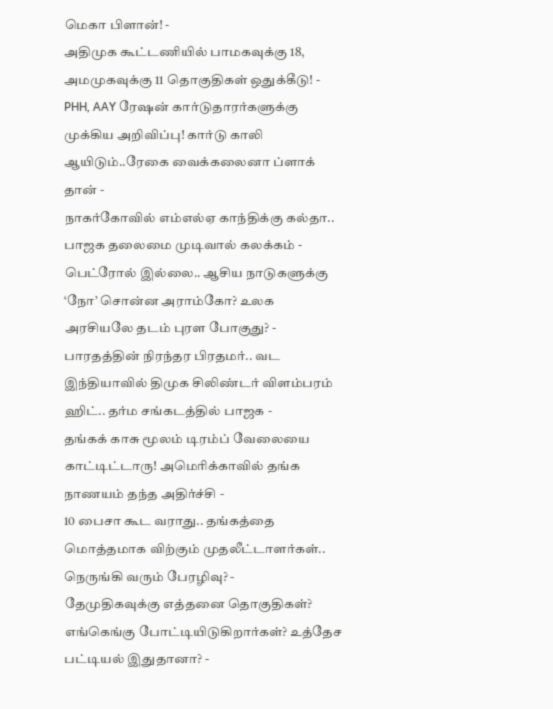மெகா பிளான்! -
அதிமுக கூட்டணியில் பாமகவுக்கு 18, அமமுகவுக்கு 11 தொகுதிகள் ஒதுக்கீடு! -
PHH, AAY ரேஷன் கார்டுதாரர்களுக்கு முக்கிய அறிவிப்பு! கார்டு காலி ஆயிடும்..ரேகை வைக்கலைனா ப்ளாக் தான் -
நாகர்கோவில் எம்எல்ஏ காந்திக்கு கல்தா.. பாஜக தலைமை முடிவால் கலக்கம் -
பெட்ரோல் இல்லை.. ஆசிய நாடுகளுக்கு ‘நோ’ சொன்ன அராம்கோ? உலக அரசியலே தடம் புரள போகுது? -
பாரதத்தின் நிரந்தர பிரதமர்.. வட இந்தியாவில் திமுக சிலிண்டர் விளம்பரம் ஹிட்.. தர்ம சங்கடத்தில் பாஜக -
தங்கக் காசு மூலம் டிரம்ப் வேலையை காட்டிட்டாரு! அமெரிக்காவில் தங்க நாணயம் தந்த அதிர்ச்சி -
10 பைசா கூட வராது.. தங்கத்தை மொத்தமாக விற்கும் முதலீட்டாளர்கள்.. நெருங்கி வரும் பேரழிவு? -
தேமுதிகவுக்கு எத்தனை தொகுதிகள்? எங்கெங்கு போட்டியிடுகிறார்கள்? உத்தேச பட்டியல் இதுதானா? -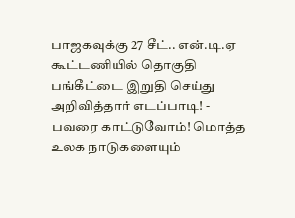பாஜகவுக்கு 27 சீட்.. என்.டி.ஏ கூட்டணியில் தொகுதி பங்கீட்டை இறுதி செய்து அறிவித்தார் எடப்பாடி! -
பவரை காட்டுவோம்! மொத்த உலக நாடுகளையும்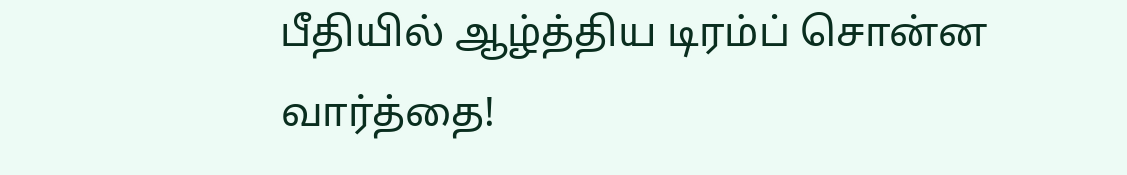பீதியில் ஆழ்த்திய டிரம்ப் சொன்ன வார்த்தை!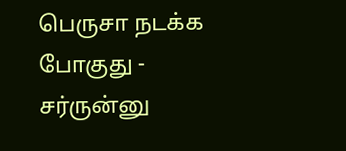பெருசா நடக்க போகுது -
சர்ருன்னு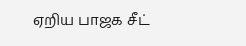ஏறிய பாஜக சீட்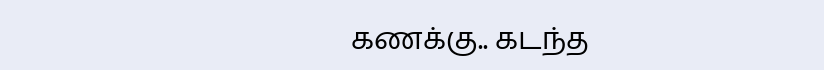கணக்கு.. கடந்த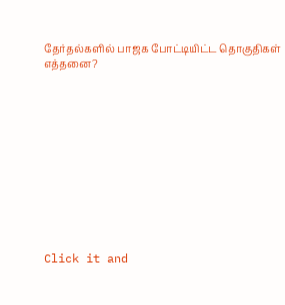தேர்தல்களில் பாஜக போட்டியிட்ட தொகுதிகள் எத்தனை?












Click it and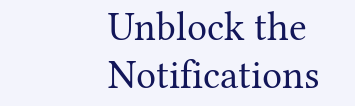Unblock the Notifications